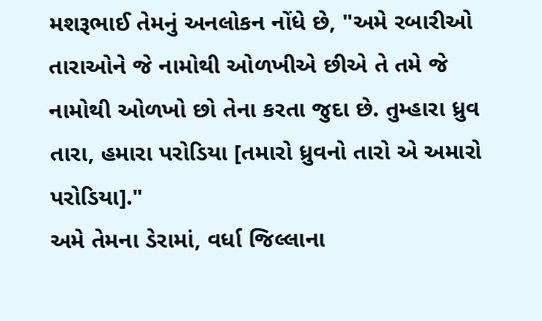મશરૂભાઈ તેમનું અનલોકન નોંધે છે, "અમે રબારીઓ તારાઓને જે નામોથી ઓળખીએ છીએ તે તમે જે નામોથી ઓળખો છો તેના કરતા જુદા છે. તુમ્હારા ધ્રુવ તારા, હમારા પરોડિયા [તમારો ધ્રુવનો તારો એ અમારો પરોડિયા]."
અમે તેમના ડેરામાં, વર્ધા જિલ્લાના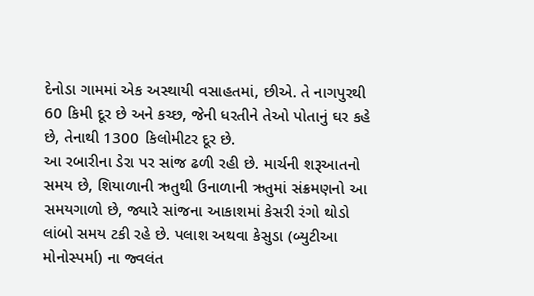દેનોડા ગામમાં એક અસ્થાયી વસાહતમાં, છીએ. તે નાગપુરથી 60 કિમી દૂર છે અને કચ્છ, જેની ધરતીને તેઓ પોતાનું ઘર કહે છે, તેનાથી 1300 કિલોમીટર દૂર છે.
આ રબારીના ડેરા પર સાંજ ઢળી રહી છે. માર્ચની શરૂઆતનો સમય છે, શિયાળાની ઋતુથી ઉનાળાની ઋતુમાં સંક્રમણનો આ સમયગાળો છે, જ્યારે સાંજના આકાશમાં કેસરી રંગો થોડો લાંબો સમય ટકી રહે છે. પલાશ અથવા કેસુડા (બ્યુટીઆ મોનોસ્પર્મા) ના જ્વલંત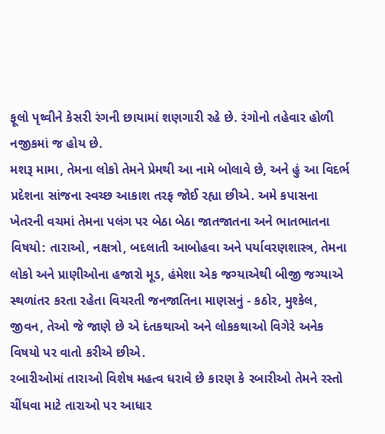ફૂલો પૃથ્વીને કેસરી રંગની છાયામાં શણગારી રહે છે. રંગોનો તહેવાર હોળી નજીકમાં જ હોય છે.
મશરૂ મામા, તેમના લોકો તેમને પ્રેમથી આ નામે બોલાવે છે, અને હું આ વિદર્ભ પ્રદેશના સાંજના સ્વચ્છ આકાશ તરફ જોઈ રહ્યા છીએ. અમે કપાસના ખેતરની વચમાં તેમના પલંગ પર બેઠા બેઠા જાતજાતના અને ભાતભાતના વિષયો: તારાઓ, નક્ષત્રો, બદલાતી આબોહવા અને પર્યાવરણશાસ્ત્ર, તેમના લોકો અને પ્રાણીઓના હજારો મૂડ, હંમેશા એક જગ્યાએથી બીજી જગ્યાએ સ્થળાંતર કરતા રહેતા વિચરતી જનજાતિના માણસનું - કઠોર, મુશ્કેલ, જીવન, તેઓ જે જાણે છે એ દંતકથાઓ અને લોકકથાઓ વિગેરે અનેક વિષયો પર વાતો કરીએ છીએ.
રબારીઓમાં તારાઓ વિશેષ મહત્વ ધરાવે છે કારણ કે રબારીઓ તેમને રસ્તો ચીંધવા માટે તારાઓ પર આધાર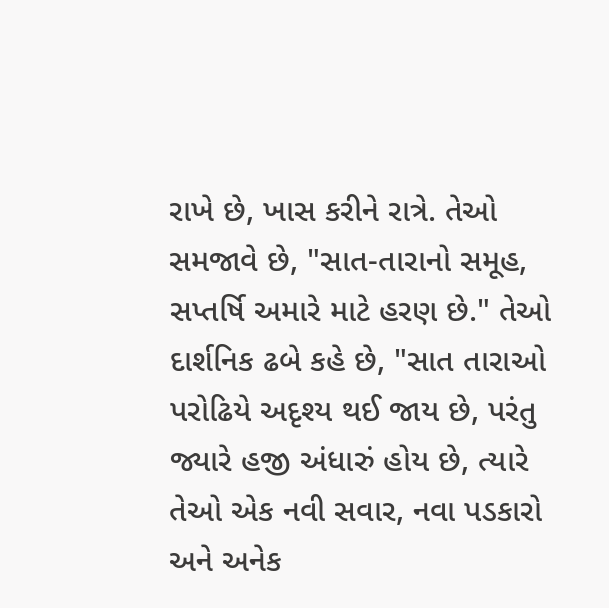રાખે છે, ખાસ કરીને રાત્રે. તેઓ સમજાવે છે, "સાત-તારાનો સમૂહ, સપ્તર્ષિ અમારે માટે હરણ છે." તેઓ દાર્શનિક ઢબે કહે છે, "સાત તારાઓ પરોઢિયે અદૃશ્ય થઈ જાય છે, પરંતુ જ્યારે હજી અંધારું હોય છે, ત્યારે તેઓ એક નવી સવાર, નવા પડકારો અને અનેક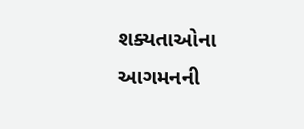શક્યતાઓના આગમનની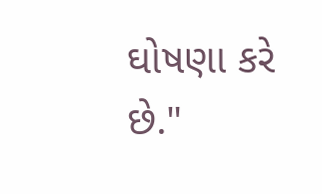ઘોષણા કરે છે."